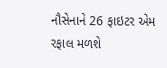નૌસેનાને 26 ફાઇટર એમ રફાલ મળશે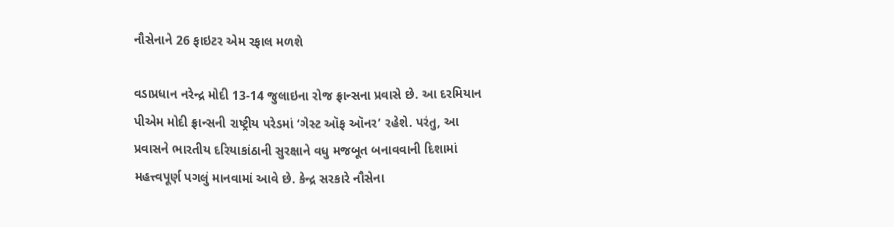નૌસેનાને 26 ફાઇટર એમ રફાલ મળશે

વડાપ્રધાન નરેન્દ્ર મોદી 13-14 જુલાઇના રોજ ફ્રાન્સના પ્રવાસે છે. આ દરમિયાન પીએમ મોદી ફ્રાન્સની રાષ્ટ્રીય પરેડમાં ‘ગેસ્ટ ઑફ ઑનર’ રહેશે. પરંતુ, આ પ્રવાસને ભારતીય દરિયાકાંઠાની સુરક્ષાને વધુ મજબૂત બનાવવાની દિશામાં મહત્ત્વપૂર્ણ પગલું માનવામાં આવે છે. કેન્દ્ર સરકારે નૌસેના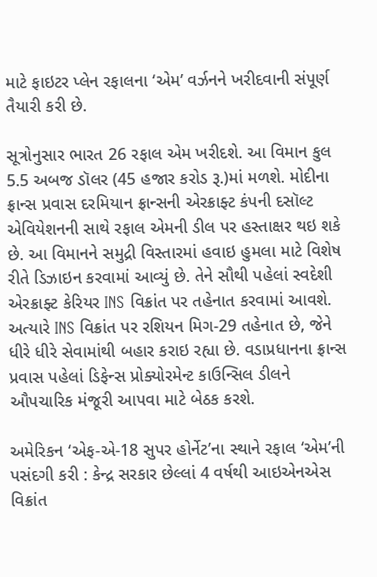માટે ફાઇટર પ્લેન રફાલના ‘એમ’ વર્ઝનને ખરીદવાની સંપૂર્ણ તૈયારી કરી છે.

સૂત્રોનુસાર ભારત 26 રફાલ એમ ખરીદશે. આ વિમાન કુલ 5.5 અબજ ડૉલર (45 હજાર કરોડ રૂ.)માં મળશે. મોદીના ફ્રાન્સ પ્રવાસ દરમિયાન ફ્રાન્સની એરક્રાફ્ટ કંપની દસૉલ્ટ એવિયેશનની સાથે રફાલ એમની ડીલ પર હસ્તાક્ષર થઇ શકે છે. આ વિમાનને સમુદ્રી વિસ્તારમાં હવાઇ હુમલા માટે વિશેષ રીતે ડિઝાઇન કરવામાં આવ્યું છે. તેને સૌથી પહેલાં સ્વદેશી એરક્રાફ્ટ કેરિયર INS વિક્રાંત પર તહેનાત કરવામાં આવશે. અત્યારે INS વિક્રાંત પર રશિયન મિગ-29 તહેનાત છે, જેને ધીરે ધીરે સેવામાંથી બહાર કરાઇ રહ્યા છે. વડાપ્રધાનના ફ્રાન્સ પ્રવાસ પહેલાં ડિફેન્સ પ્રોક્યોરમેન્ટ કાઉન્સિલ ડીલને ઔપચારિક મંજૂરી આપવા માટે બેઠક કરશે.

અમેરિકન ‘એફ-એ-18 સુપર હોર્નેટ’ના સ્થાને રફાલ ‘એમ’ની પસંદગી કરી : કેન્દ્ર સરકાર છેલ્લાં 4 વર્ષથી આઇએનએસ વિક્રાંત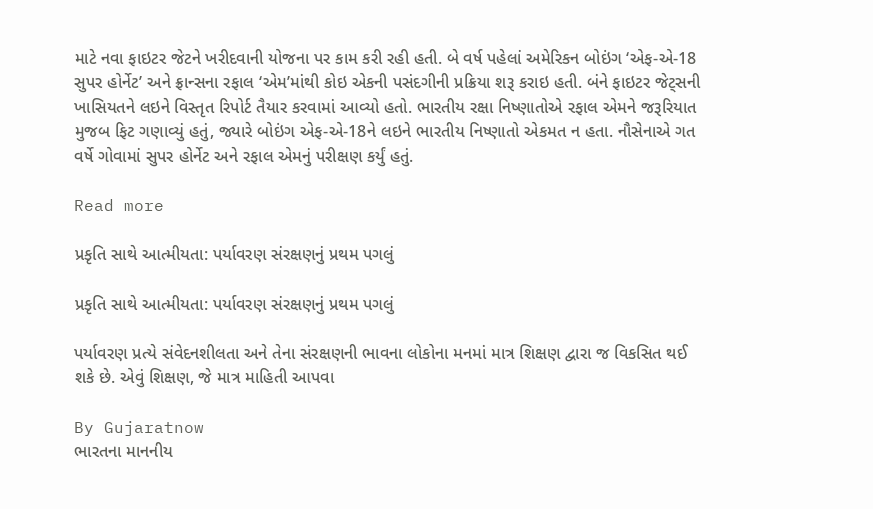માટે નવા ફાઇટર જેટને ખરીદવાની યોજના પર કામ કરી રહી હતી. બે વર્ષ પહેલાં અમેરિકન બોઇંગ ‘એફ-એ-18 સુપર હોર્નેટ’ અને ફ્રાન્સના રફાલ ‘એમ’માંથી કોઇ એકની પસંદગીની પ્રક્રિયા શરૂ કરાઇ હતી. બંને ફાઇટર જેટ્સની ખાસિયતને લઇને વિસ્તૃત રિપોર્ટ તૈયાર કરવામાં આવ્યો હતો. ભારતીય રક્ષા નિષ્ણાતોએ રફાલ એમને જરૂરિયાત મુજબ ફિટ ગણાવ્યું હતું, જ્યારે બોઇંગ એફ-એ-18ને લઇને ભારતીય નિષ્ણાતો એકમત ન હતા. નૌસેનાએ ગત વર્ષે ગોવામાં સુપર હોર્નેટ અને રફાલ એમનું પરીક્ષણ કર્યું હતું.

Read more

પ્રકૃતિ સાથે આત્મીયતા: પર્યાવરણ સંરક્ષણનું પ્રથમ પગલું

પ્રકૃતિ સાથે આત્મીયતા: પર્યાવરણ સંરક્ષણનું પ્રથમ પગલું

પર્યાવરણ પ્રત્યે સંવેદનશીલતા અને તેના સંરક્ષણની ભાવના લોકોના મનમાં માત્ર શિક્ષણ દ્વારા જ વિકસિત થઈ શકે છે. એવું શિક્ષણ, જે માત્ર માહિતી આપવા

By Gujaratnow
ભારતના માનનીય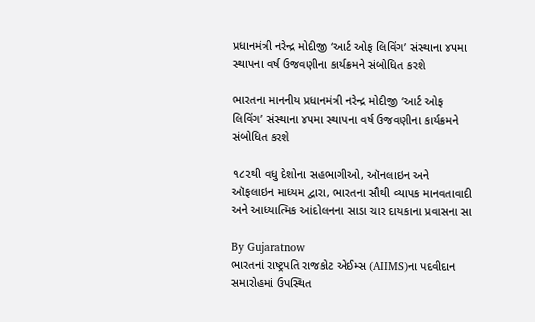પ્રધાનમંત્રી નરેન્દ્ર મોદીજી ‘આર્ટ ઓફ લિવિંગ’ સંસ્થાના ૪૫મા સ્થાપના વર્ષ ઉજવણીના કાર્યક્રમને સંબોધિત કરશે

ભારતના માનનીય પ્રધાનમંત્રી નરેન્દ્ર મોદીજી ‘આર્ટ ઓફ લિવિંગ’ સંસ્થાના ૪૫મા સ્થાપના વર્ષ ઉજવણીના કાર્યક્રમને સંબોધિત કરશે

૧૮૨થી વધુ દેશોના સહભાગીઓ, ઑનલાઇન અને ઑફલાઇન માધ્યમ દ્વારા, ભારતના સૌથી વ્યાપક માનવતાવાદી અને આધ્યાત્મિક આંદોલનના સાડા ચાર દાયકાના પ્રવાસના સા

By Gujaratnow
ભારતનાં રાષ્ટ્રપતિ રાજકોટ એઈમ્સ (AIIMS)ના પદવીદાન સમારોહમાં ઉપસ્થિત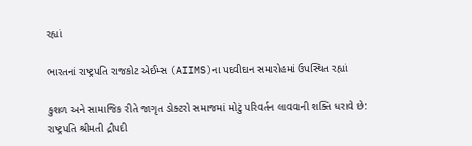રહ્યાં

ભારતનાં રાષ્ટ્રપતિ રાજકોટ એઈમ્સ (AIIMS)ના પદવીદાન સમારોહમાં ઉપસ્થિત રહ્યાં

કુશળ અને સામાજિક રીતે જાગૃત ડોક્ટરો સમાજમાં મોટું પરિવર્તન લાવવાની શક્તિ ધરાવે છે: રાષ્ટ્રપતિ શ્રીમતી દ્રૌપદી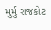મુર્મુ રાજકોટ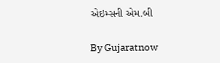એઇમ્સની એમ.બી

By Gujaratnow